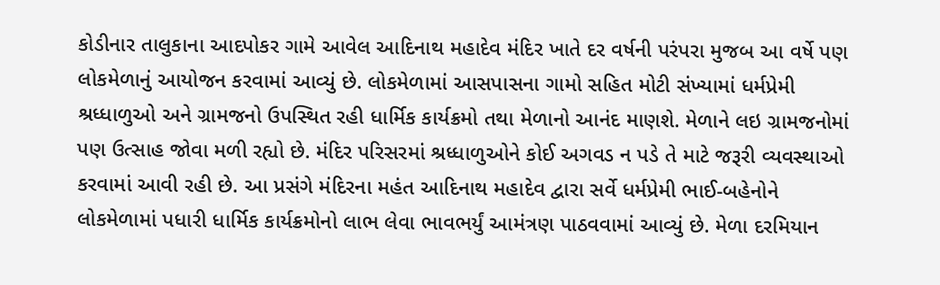કોડીનાર તાલુકાના આદપોકર ગામે આવેલ આદિનાથ મહાદેવ મંદિર ખાતે દર વર્ષની પરંપરા મુજબ આ વર્ષે પણ લોકમેળાનું આયોજન કરવામાં આવ્યું છે. લોકમેળામાં આસપાસના ગામો સહિત મોટી સંખ્યામાં ધર્મપ્રેમી શ્રધ્ધાળુઓ અને ગ્રામજનો ઉપસ્થિત રહી ધાર્મિક કાર્યક્રમો તથા મેળાનો આનંદ માણશે. મેળાને લઇ ગ્રામજનોમાં પણ ઉત્સાહ જોવા મળી રહ્યો છે. મંદિર પરિસરમાં શ્રધ્ધાળુઓને કોઈ અગવડ ન પડે તે માટે જરૂરી વ્યવસ્થાઓ કરવામાં આવી રહી છે. આ પ્રસંગે મંદિરના મહંત આદિનાથ મહાદેવ દ્વારા સર્વે ધર્મપ્રેમી ભાઈ-બહેનોને લોકમેળામાં પધારી ધાર્મિક કાર્યક્રમોનો લાભ લેવા ભાવભર્યું આમંત્રણ પાઠવવામાં આવ્યું છે. મેળા દરમિયાન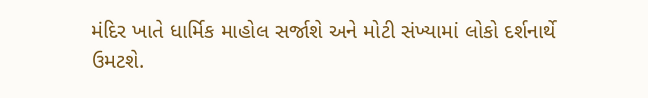મંદિર ખાતે ધાર્મિક માહોલ સર્જાશે અને મોટી સંખ્યામાં લોકો દર્શનાર્થે ઉમટશે.